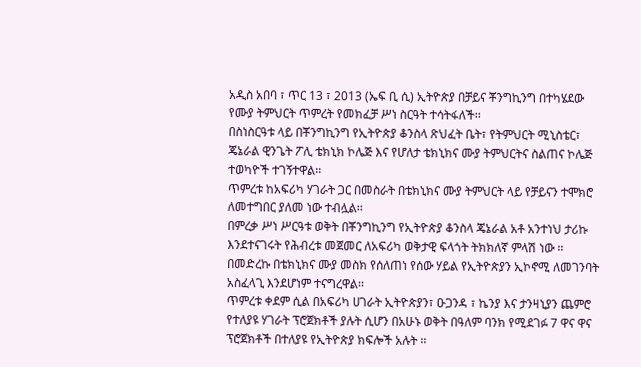አዲስ አበባ ፣ ጥር 13 ፣ 2013 (ኤፍ ቢ ሲ) ኢትዮጵያ በቻይና ቾንግኪንግ በተካሄደው የሙያ ትምህርት ጥምረት የመክፈቻ ሥነ ስርዓት ተሳትፋለች፡፡
በስነስርዓቱ ላይ በቾንግኪንግ የኢትዮጵያ ቆንስላ ጽህፈት ቤት፣ የትምህርት ሚኒስቴር፣ ጄኔራል ዊንጌት ፖሊ ቴክኒክ ኮሌጅ እና የሆለታ ቴክኒክና ሙያ ትምህርትና ስልጠና ኮሌጅ ተወካዮች ተገኝተዋል፡፡
ጥምረቱ ከአፍሪካ ሃገራት ጋር በመስራት በቴክኒክና ሙያ ትምህርት ላይ የቻይናን ተሞክሮ ለመተግበር ያለመ ነው ተብሏል፡፡
በምረቃ ሥነ ሥርዓቱ ወቅት በቾንግኪንግ የኢትዮጵያ ቆንስላ ጄኔራል አቶ አንተነህ ታሪኩ እንደተናገሩት የሕብረቱ መጀመር ለአፍሪካ ወቅታዊ ፍላጎት ትክክለኛ ምላሽ ነው ፡፡
በመድረኩ በቴክኒክና ሙያ መስክ የሰለጠነ የሰው ሃይል የኢትዮጵያን ኢኮኖሚ ለመገንባት አስፈላጊ እንደሆነም ተናግረዋል፡፡
ጥምረቱ ቀደም ሲል በአፍሪካ ሀገራት ኢትዮጵያን፣ ዑጋንዳ ፣ ኬንያ እና ታንዛኒያን ጨምሮ የተለያዩ ሃገራት ፕሮጀክቶች ያሉት ሲሆን በአሁኑ ወቅት በዓለም ባንክ የሚደገፉ 7 ዋና ዋና ፕሮጀክቶች በተለያዩ የኢትዮጵያ ክፍሎች አሉት ፡፡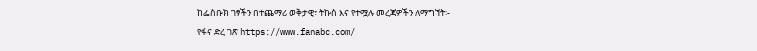ከፌስቡክ ገፃችን በተጨማሪ ወቅታዊ፣ ትኩስ እና የተሟሉ መረጃዎችን ለማግኘት፡-
የፋና ድረ ገጽ https://www.fanabc.com/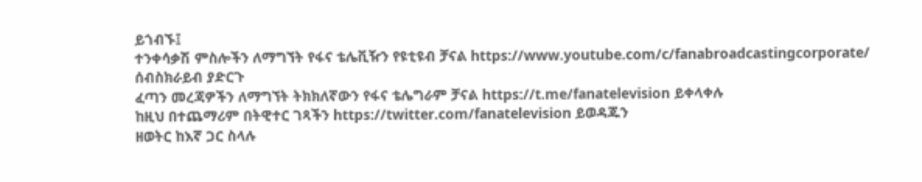ይጎብኙ፤
ተንቀሳቃሽ ምስሎችን ለማግኘት የፋና ቴሌቪዥን የዩቲዩብ ቻናል https://www.youtube.com/c/fanabroadcastingcorporate/ ሰብስክራይብ ያድርጉ
ፈጣን መረጃዎችን ለማግኘት ትክክለኛውን የፋና ቴሌግራም ቻናል https://t.me/fanatelevision ይቀላቀሉ
ከዚህ በተጨማሪም በትዊተር ገጻችን https://twitter.com/fanatelevision ይወዳጁን
ዘወትር ከእኛ ጋር ስላሉ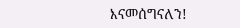እናመሰግናለን!